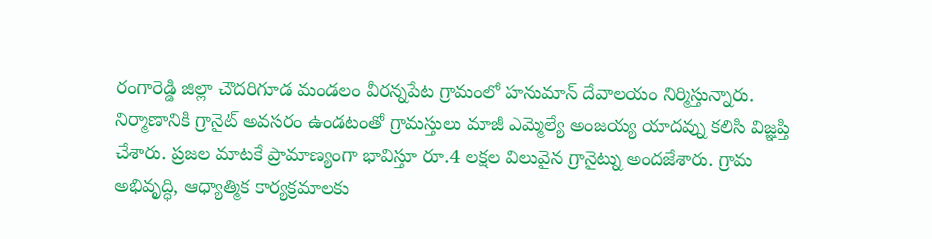రంగారెడ్డి జిల్లా చౌదరిగూడ మండలం వీరన్నపేట గ్రామంలో హనుమాన్ దేవాలయం నిర్మిస్తున్నారు. నిర్మాణానికి గ్రానైట్ అవసరం ఉండటంతో గ్రామస్తులు మాజీ ఎమ్మెల్యే అంజయ్య యాదవ్ను కలిసి విజ్ఞప్తి చేశారు. ప్రజల మాటకే ప్రామాణ్యంగా భావిస్తూ రూ.4 లక్షల విలువైన గ్రానైట్ను అందజేశారు. గ్రామ అభివృద్ధి, ఆధ్యాత్మిక కార్యక్రమాలకు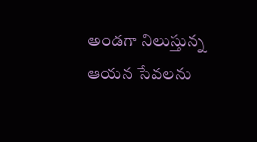అండగా నిలుస్తున్న ఆయన సేవలను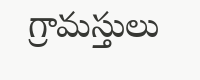గ్రామస్తులు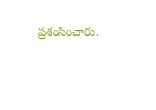ప్రశంసించారు.